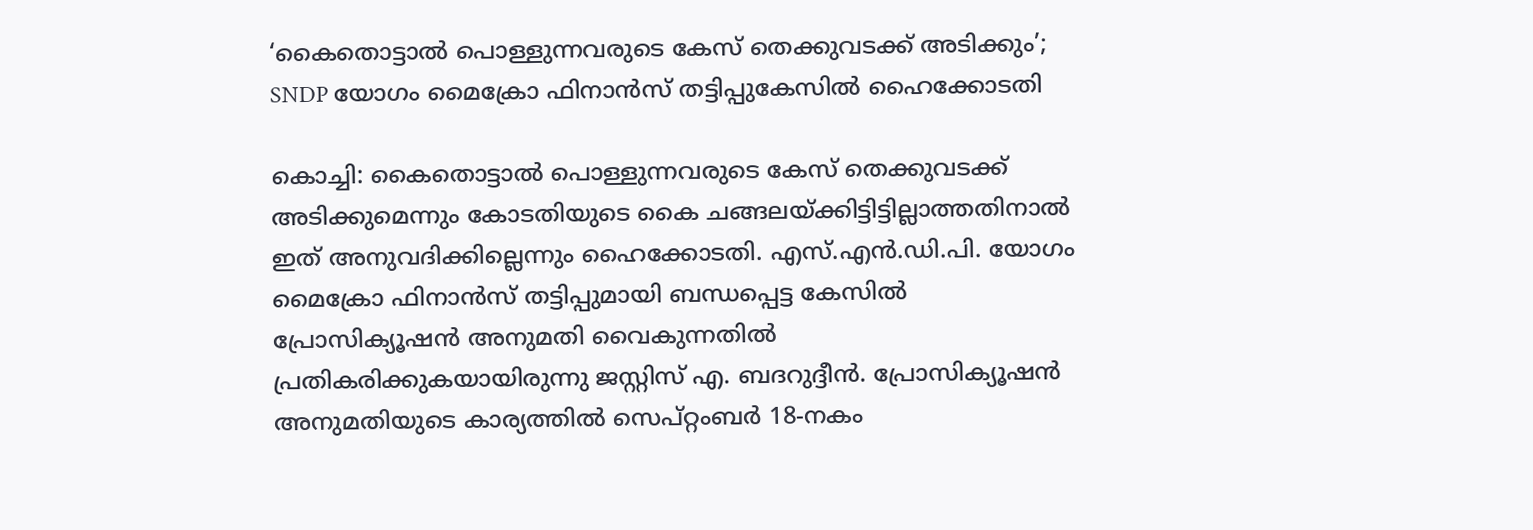‘കൈതൊട്ടാൽ പൊള്ളുന്നവരുടെ കേസ് തെക്കുവടക്ക് അടിക്കും’; SNDP യോഗം മൈക്രോ ഫിനാൻസ് തട്ടിപ്പുകേസിൽ ഹൈക്കോടതി

കൊച്ചി: കൈതൊട്ടാൽ പൊള്ളുന്നവരുടെ കേസ് തെക്കുവടക്ക് അടിക്കുമെന്നും കോടതിയുടെ കൈ ചങ്ങലയ്ക്കിട്ടിട്ടില്ലാത്തതിനാൽ ഇത് അനുവദിക്കില്ലെന്നും ഹൈക്കോടതി. എസ്.എൻ.ഡി.പി. യോഗം മൈക്രോ ഫിനാൻസ് തട്ടിപ്പുമായി ബന്ധപ്പെട്ട കേസിൽ പ്രോസിക്യൂഷൻ അനുമതി വൈകുന്നതിൽ പ്രതികരിക്കുകയായിരുന്നു ജസ്റ്റിസ് എ. ബദറുദ്ദീൻ. പ്രോസിക്യൂഷൻ അനുമതിയുടെ കാര്യത്തിൽ സെപ്റ്റംബർ 18-നകം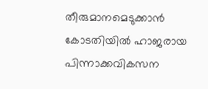തീരുമാനമെടുക്കാൻ കോടതിയിൽ ഹാജരായ പിന്നാക്കവികസന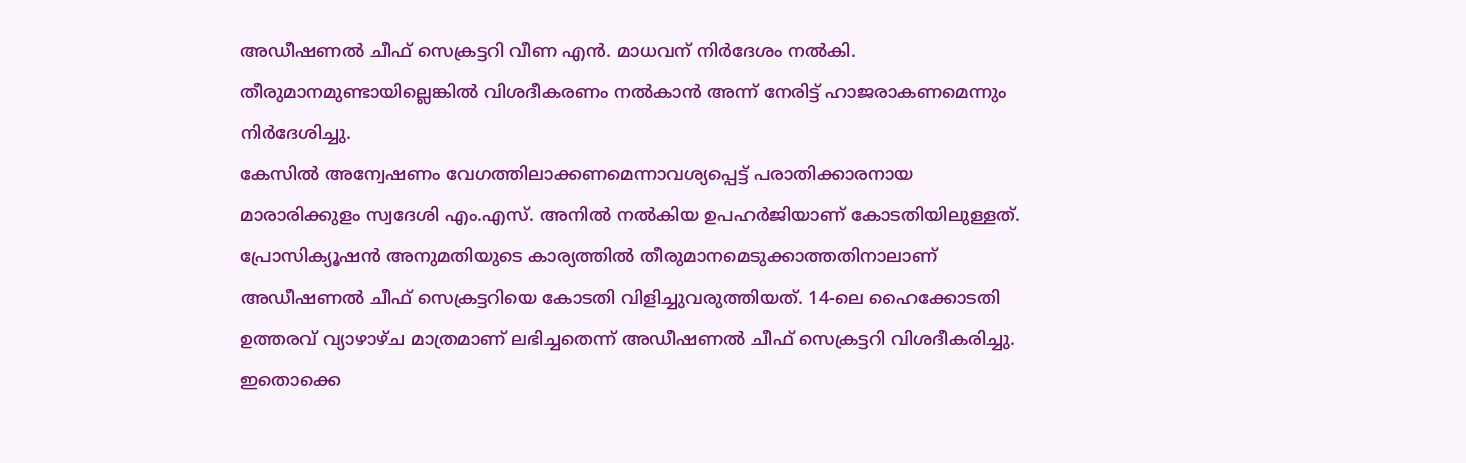അഡീഷണൽ ചീഫ് സെക്രട്ടറി വീണ എൻ. മാധവന് നിർദേശം നൽകി. തീരുമാനമുണ്ടായില്ലെങ്കിൽ വിശദീകരണം നൽകാൻ അന്ന് നേരിട്ട് ഹാജരാകണമെന്നും നിർദേശിച്ചു.
കേസിൽ അന്വേഷണം വേഗത്തിലാക്കണമെന്നാവശ്യപ്പെട്ട് പരാതിക്കാരനായ മാരാരിക്കുളം സ്വദേശി എം.എസ്. അനിൽ നൽകിയ ഉപഹർജിയാണ് കോടതിയിലുള്ളത്. പ്രോസിക്യൂഷൻ അനുമതിയുടെ കാര്യത്തിൽ തീരുമാനമെടുക്കാത്തതിനാലാണ് അഡീഷണൽ ചീഫ് സെക്രട്ടറിയെ കോടതി വിളിച്ചുവരുത്തിയത്. 14-ലെ ഹൈക്കോടതി ഉത്തരവ് വ്യാഴാഴ്ച മാത്രമാണ് ലഭിച്ചതെന്ന് അഡീഷണൽ ചീഫ് സെക്രട്ടറി വിശദീകരിച്ചു.
ഇതൊക്കെ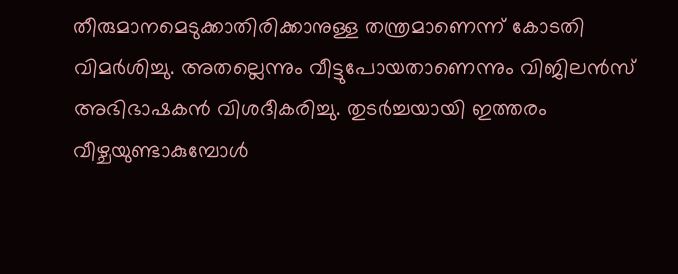തീരുമാനമെടുക്കാതിരിക്കാനുള്ള തന്ത്രമാണെന്ന് കോടതി വിമർശിച്ചു. അതല്ലെന്നും വീട്ടുപോയതാണെന്നും വിജിലൻസ് അഭിഭാഷകൻ വിശദീകരിച്ചു. തുടർച്ചയായി ഇത്തരം വീഴ്ചയുണ്ടാകുമ്പോൾ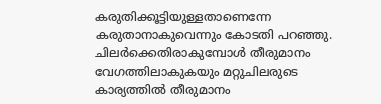കരുതിക്കൂട്ടിയുള്ളതാണെന്നേ കരുതാനാകുവെന്നും കോടതി പറഞ്ഞു.
ചിലർക്കെതിരാകുമ്പോൾ തീരുമാനം വേഗത്തിലാകുകയും മറ്റുചിലരുടെ കാര്യത്തിൽ തീരുമാനം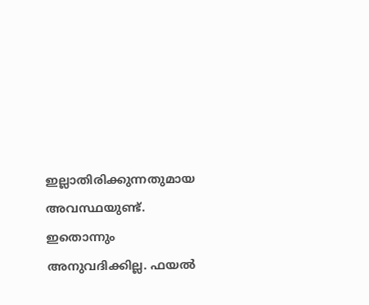ഇല്ലാതിരിക്കുന്നതുമായ അവസ്ഥയുണ്ട്. ഇതൊന്നും അനുവദിക്കില്ല. ഫയൽ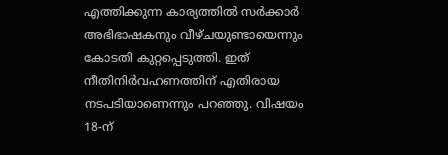എത്തിക്കുന്ന കാര്യത്തിൽ സർക്കാർ അഭിഭാഷകനും വീഴ്ചയുണ്ടായെന്നും കോടതി കുറ്റപ്പെടുത്തി. ഇത് നീതിനിർവഹണത്തിന് എതിരായ നടപടിയാണെന്നും പറഞ്ഞു. വിഷയം 18-ന്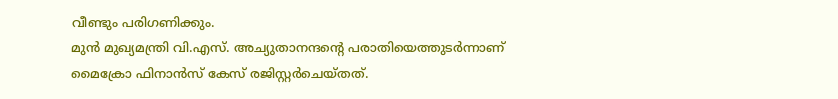വീണ്ടും പരിഗണിക്കും.
മുൻ മുഖ്യമന്ത്രി വി.എസ്. അച്യുതാനന്ദന്റെ പരാതിയെത്തുടർന്നാണ് മൈക്രോ ഫിനാൻസ് കേസ് രജിസ്റ്റർചെയ്തത്.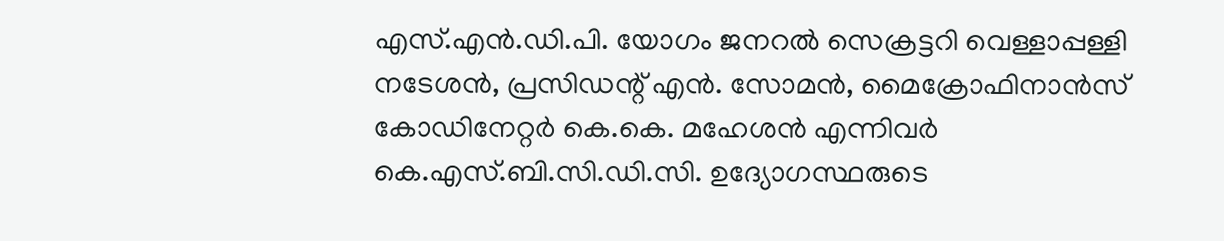എസ്.എൻ.ഡി.പി. യോഗം ജനറൽ സെക്രട്ടറി വെള്ളാപ്പള്ളി നടേശൻ, പ്രസിഡന്റ് എൻ. സോമൻ, മൈക്രോഫിനാൻസ് കോഡിനേറ്റർ കെ.കെ. മഹേശൻ എന്നിവർ കെ.എസ്.ബി.സി.ഡി.സി. ഉദ്യോഗസ്ഥരുടെ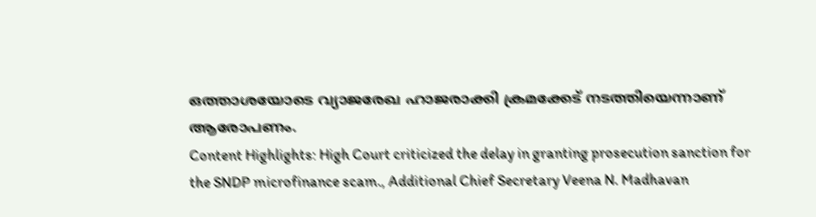ഒത്താശയോടെ വ്യാജരേഖ ഹാജരാക്കി ക്രമക്കേട് നടത്തിയെന്നാണ് ആരോപണം.
Content Highlights: High Court criticized the delay in granting prosecution sanction for the SNDP microfinance scam., Additional Chief Secretary Veena N. Madhavan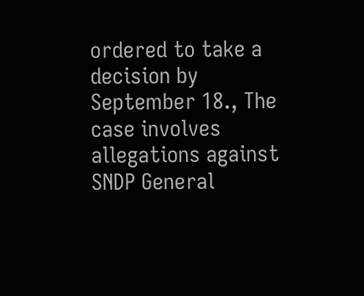ordered to take a decision by September 18., The case involves allegations against SNDP General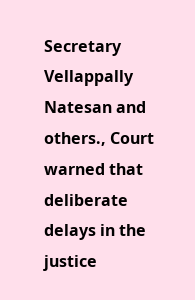Secretary Vellappally Natesan and others., Court warned that deliberate delays in the justice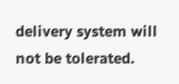delivery system will not be tolerated.